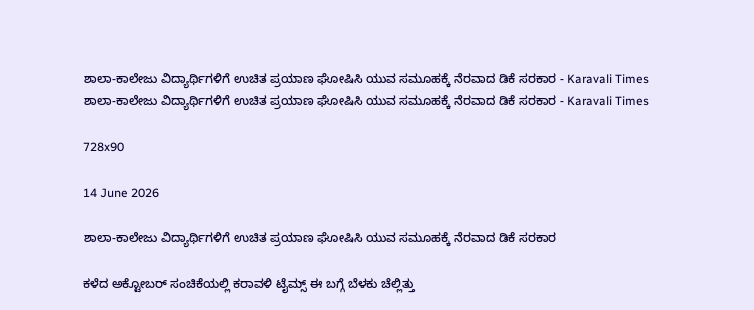ಶಾಲಾ-ಕಾಲೇಜು ವಿದ್ಯಾರ್ಥಿಗಳಿಗೆ ಉಚಿತ ಪ್ರಯಾಣ ಘೋಷಿಸಿ ಯುವ ಸಮೂಹಕ್ಕೆ ನೆರವಾದ ಡಿಕೆ ಸರಕಾರ - Karavali Times ಶಾಲಾ-ಕಾಲೇಜು ವಿದ್ಯಾರ್ಥಿಗಳಿಗೆ ಉಚಿತ ಪ್ರಯಾಣ ಘೋಷಿಸಿ ಯುವ ಸಮೂಹಕ್ಕೆ ನೆರವಾದ ಡಿಕೆ ಸರಕಾರ - Karavali Times

728x90

14 June 2026

ಶಾಲಾ-ಕಾಲೇಜು ವಿದ್ಯಾರ್ಥಿಗಳಿಗೆ ಉಚಿತ ಪ್ರಯಾಣ ಘೋಷಿಸಿ ಯುವ ಸಮೂಹಕ್ಕೆ ನೆರವಾದ ಡಿಕೆ ಸರಕಾರ

ಕಳೆದ ಅಕ್ಟೋಬರ್ ಸಂಚಿಕೆಯಲ್ಲಿ ಕರಾವಳಿ ಟೈಮ್ಸ್ ಈ ಬಗ್ಗೆ ಬೆಳಕು ಚೆಲ್ಲಿತ್ತು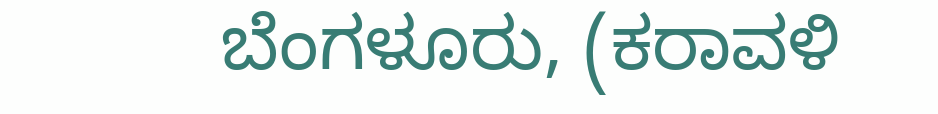ಬೆಂಗಳೂರು, (ಕರಾವಳಿ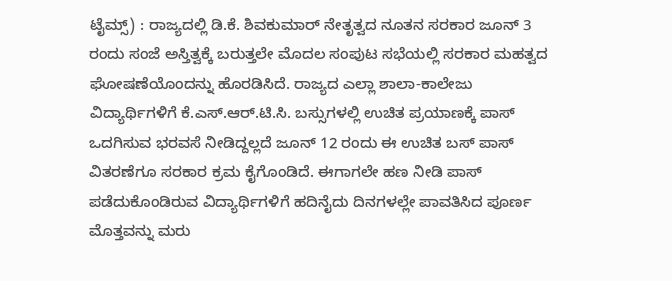ಟೈಮ್ಸ್) : ರಾಜ್ಯದಲ್ಲಿ ಡಿ.ಕೆ. ಶಿವಕುಮಾರ್ ನೇತೃತ್ವದ ನೂತನ ಸರಕಾರ ಜೂನ್ 3 ರಂದು ಸಂಜೆ ಅಸ್ತಿತ್ವಕ್ಕೆ ಬರುತ್ತಲೇ ಮೊದಲ ಸಂಪುಟ ಸಭೆಯಲ್ಲಿ ಸರಕಾರ ಮಹತ್ವದ ಘೋಷಣೆಯೊಂದನ್ನು ಹೊರಡಿಸಿದೆ. ರಾಜ್ಯದ ಎಲ್ಲಾ ಶಾಲಾ-ಕಾಲೇಜು ವಿದ್ಯಾರ್ಥಿಗಳಿಗೆ ಕೆ.ಎಸ್.ಆರ್.ಟಿ.ಸಿ. ಬಸ್ಸುಗಳಲ್ಲಿ ಉಚಿತ ಪ್ರಯಾಣಕ್ಕೆ ಪಾಸ್ ಒದಗಿಸುವ ಭರವಸೆ ನೀಡಿದ್ದಲ್ಲದೆ ಜೂನ್ 12 ರಂದು ಈ ಉಚಿತ ಬಸ್ ಪಾಸ್ ವಿತರಣೆಗೂ ಸರಕಾರ ಕ್ರಮ ಕೈಗೊಂಡಿದೆ. ಈಗಾಗಲೇ ಹಣ ನೀಡಿ ಪಾಸ್ ಪಡೆದುಕೊಂಡಿರುವ ವಿದ್ಯಾರ್ಥಿಗಳಿಗೆ ಹದಿನೈದು ದಿನಗಳಲ್ಲೇ ಪಾವತಿಸಿದ ಪೂರ್ಣ ಮೊತ್ತವನ್ನು ಮರು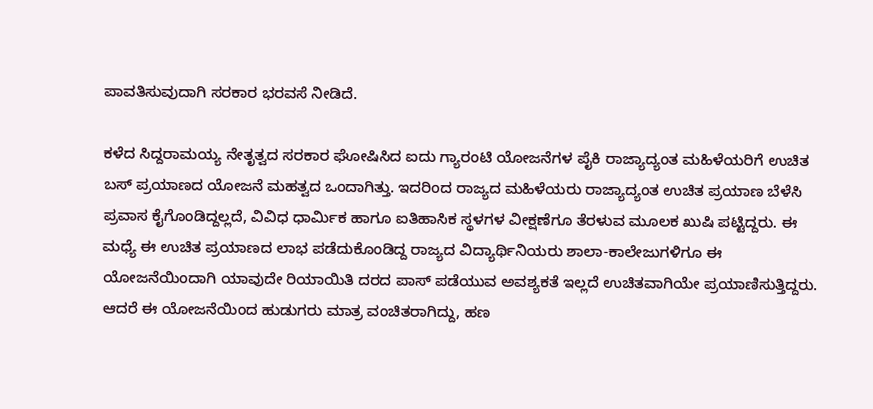ಪಾವತಿಸುವುದಾಗಿ ಸರಕಾರ ಭರವಸೆ ನೀಡಿದೆ.

ಕಳೆದ ಸಿದ್ದರಾಮಯ್ಯ ನೇತೃತ್ವದ ಸರಕಾರ ಘೋಷಿಸಿದ ಐದು ಗ್ಯಾರಂಟಿ ಯೋಜನೆಗಳ ಪೈಕಿ ರಾಜ್ಯಾದ್ಯಂತ ಮಹಿಳೆಯರಿಗೆ ಉಚಿತ ಬಸ್ ಪ್ರಯಾಣದ ಯೋಜನೆ ಮಹತ್ವದ ಒಂದಾಗಿತ್ತು. ಇದರಿಂದ ರಾಜ್ಯದ ಮಹಿಳೆಯರು ರಾಜ್ಯಾದ್ಯಂತ ಉಚಿತ ಪ್ರಯಾಣ ಬೆಳೆಸಿ ಪ್ರವಾಸ ಕೈಗೊಂಡಿದ್ದಲ್ಲದೆ, ವಿವಿಧ ಧಾರ್ಮಿಕ ಹಾಗೂ ಐತಿಹಾಸಿಕ ಸ್ಥಳಗಳ ವೀಕ್ಷಣೆಗೂ ತೆರಳುವ ಮೂಲಕ ಖುಷಿ ಪಟ್ಟಿದ್ದರು. ಈ ಮಧ್ಯೆ ಈ ಉಚಿತ ಪ್ರಯಾಣದ ಲಾಭ ಪಡೆದುಕೊಂಡಿದ್ದ ರಾಜ್ಯದ ವಿದ್ಯಾರ್ಥಿನಿಯರು ಶಾಲಾ-ಕಾಲೇಜುಗಳಿಗೂ ಈ ಯೋಜನೆಯಿಂದಾಗಿ ಯಾವುದೇ ರಿಯಾಯಿತಿ ದರದ ಪಾಸ್ ಪಡೆಯುವ ಅವಶ್ಯಕತೆ ಇಲ್ಲದೆ ಉಚಿತವಾಗಿಯೇ ಪ್ರಯಾಣಿಸುತ್ತಿದ್ದರು. ಆದರೆ ಈ ಯೋಜನೆಯಿಂದ ಹುಡುಗರು ಮಾತ್ರ ವಂಚಿತರಾಗಿದ್ದು, ಹಣ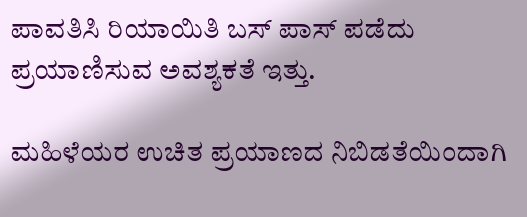ಪಾವತಿಸಿ ರಿಯಾಯಿತಿ ಬಸ್ ಪಾಸ್ ಪಡೆದು ಪ್ರಯಾಣಿಸುವ ಅವಶ್ಯಕತೆ ಇತ್ತು.

ಮಹಿಳೆಯರ ಉಚಿತ ಪ್ರಯಾಣದ ನಿಬಿಡತೆಯಿಂದಾಗಿ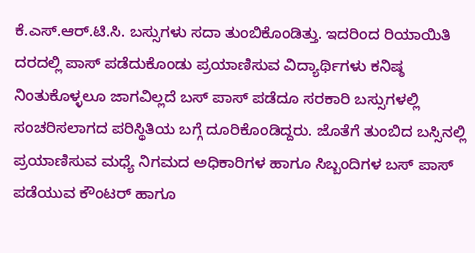ಕೆ.ಎಸ್.ಆರ್.ಟಿ.ಸಿ. ಬಸ್ಸುಗಳು ಸದಾ ತುಂಬಿಕೊಂಡಿತ್ತು. ಇದರಿಂದ ರಿಯಾಯಿತಿ ದರದಲ್ಲಿ ಪಾಸ್ ಪಡೆದುಕೊಂಡು ಪ್ರಯಾಣಿಸುವ ವಿದ್ಯಾರ್ಥಿಗಳು ಕನಿಷ್ಠ ನಿಂತುಕೊಳ್ಳಲೂ ಜಾಗವಿಲ್ಲದೆ ಬಸ್ ಪಾಸ್ ಪಡೆದೂ ಸರಕಾರಿ ಬಸ್ಸುಗಳಲ್ಲಿ ಸಂಚರಿಸಲಾಗದ ಪರಿಸ್ಥಿತಿಯ ಬಗ್ಗೆ ದೂರಿಕೊಂಡಿದ್ದರು. ಜೊತೆಗೆ ತುಂಬಿದ ಬಸ್ಸಿನಲ್ಲಿ ಪ್ರಯಾಣಿಸುವ ಮಧ್ಯೆ ನಿಗಮದ ಅಧಿಕಾರಿಗಳ ಹಾಗೂ ಸಿಬ್ಬಂದಿಗಳ ಬಸ್ ಪಾಸ್ ಪಡೆಯುವ ಕೌಂಟರ್ ಹಾಗೂ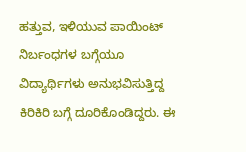ಹತ್ತುವ, ಇಳಿಯುವ ಪಾಯಿಂಟ್ ನಿರ್ಬಂಧಗಳ ಬಗ್ಗೆಯೂ ವಿದ್ಯಾರ್ಥಿಗಳು ಅನುಭವಿಸುತ್ತಿದ್ದ ಕಿರಿಕಿರಿ ಬಗ್ಗೆ ದೂರಿಕೊಂಡಿದ್ದರು. ಈ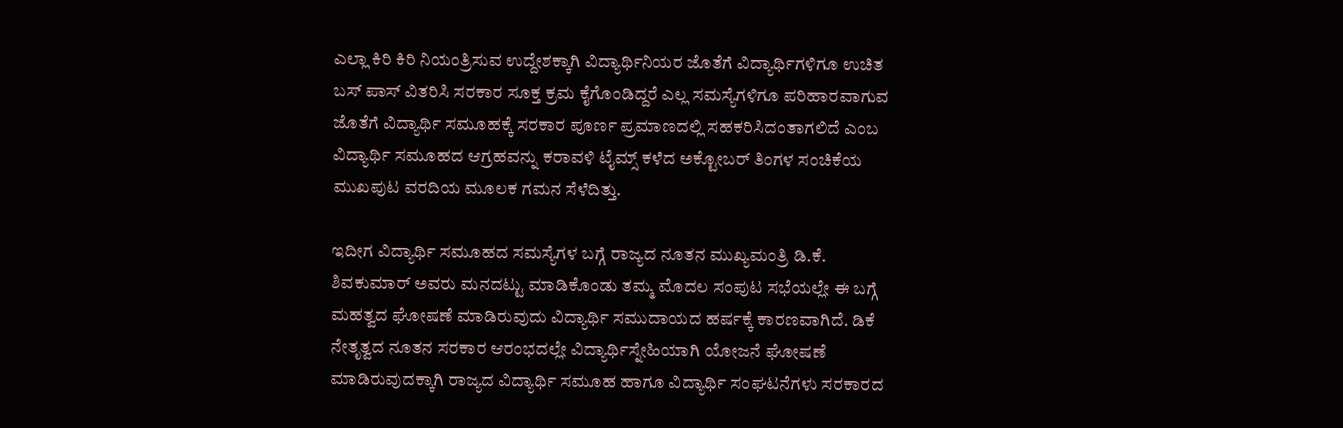ಎಲ್ಲಾ ಕಿರಿ ಕಿರಿ ನಿಯಂತ್ರಿಸುವ ಉದ್ದೇಶಕ್ಕಾಗಿ ವಿದ್ಯಾರ್ಥಿನಿಯರ ಜೊತೆಗೆ ವಿದ್ಯಾರ್ಥಿಗಳಿಗೂ ಉಚಿತ ಬಸ್ ಪಾಸ್ ವಿತರಿಸಿ ಸರಕಾರ ಸೂಕ್ತ ಕ್ರಮ ಕೈಗೊಂಡಿದ್ದರೆ ಎಲ್ಲ ಸಮಸ್ಯೆಗಳಿಗೂ ಪರಿಹಾರವಾಗುವ ಜೊತೆಗೆ ವಿದ್ಯಾರ್ಥಿ ಸಮೂಹಕ್ಕೆ ಸರಕಾರ ಪೂರ್ಣ ಪ್ರಮಾಣದಲ್ಲಿ ಸಹಕರಿಸಿದಂತಾಗಲಿದೆ ಎಂಬ ವಿದ್ಯಾರ್ಥಿ ಸಮೂಹದ ಆಗ್ರಹವನ್ನು ಕರಾವಳಿ ಟೈಮ್ಸ್ ಕಳೆದ ಅಕ್ಟೋಬರ್ ತಿಂಗಳ ಸಂಚಿಕೆಯ ಮುಖಪುಟ ವರದಿಯ ಮೂಲಕ ಗಮನ ಸೆಳೆದಿತ್ತು.

ಇದೀಗ ವಿದ್ಯಾರ್ಥಿ ಸಮೂಹದ ಸಮಸ್ಯೆಗಳ ಬಗ್ಗೆ ರಾಜ್ಯದ ನೂತನ ಮುಖ್ಯಮಂತ್ರಿ ಡಿ.ಕೆ. ಶಿವಕುಮಾರ್ ಅವರು ಮನದಟ್ಟು ಮಾಡಿಕೊಂಡು ತಮ್ಮ ಮೊದಲ ಸಂಪುಟ ಸಭೆಯಲ್ಲೇ ಈ ಬಗ್ಗೆ ಮಹತ್ವದ ಘೋಷಣೆ ಮಾಡಿರುವುದು ವಿದ್ಯಾರ್ಥಿ ಸಮುದಾಯದ ಹರ್ಷಕ್ಕೆ ಕಾರಣವಾಗಿದೆ. ಡಿಕೆ ನೇತೃತ್ವದ ನೂತನ ಸರಕಾರ ಆರಂಭದಲ್ಲೇ ವಿದ್ಯಾರ್ಥಿಸ್ನೇಹಿಯಾಗಿ ಯೋಜನೆ ಘೋಷಣೆ ಮಾಡಿರುವುದಕ್ಕಾಗಿ ರಾಜ್ಯದ ವಿದ್ಯಾರ್ಥಿ ಸಮೂಹ ಹಾಗೂ ವಿದ್ಯಾರ್ಥಿ ಸಂಘಟನೆಗಳು ಸರಕಾರದ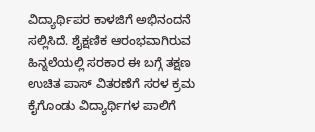ವಿದ್ಯಾರ್ಥಿಪರ ಕಾಳಜಿಗೆ ಅಭಿನಂದನೆ ಸಲ್ಲಿಸಿದೆ. ಶೈಕ್ಷಣಿಕ ಆರಂಭವಾಗಿರುವ ಹಿನ್ನಲೆಯಲ್ಲಿ ಸರಕಾರ ಈ ಬಗ್ಗೆ ತಕ್ಷಣ ಉಚಿತ ಪಾಸ್ ವಿತರಣೆಗೆ ಸರಳ ಕ್ರಮ ಕೈಗೊಂಡು ವಿದ್ಯಾರ್ಥಿಗಳ ಪಾಲಿಗೆ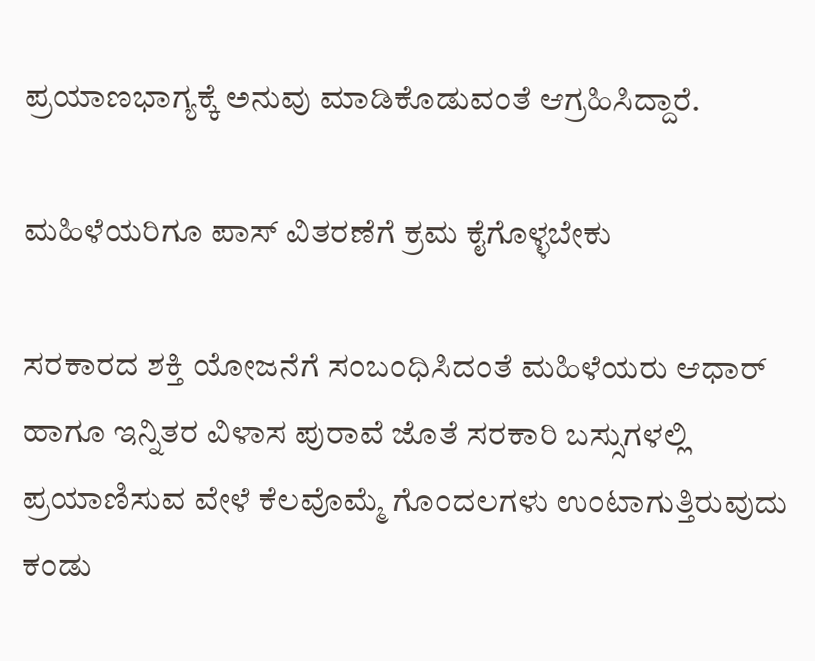ಪ್ರಯಾಣಭಾಗ್ಯಕ್ಕೆ ಅನುವು ಮಾಡಿಕೊಡುವಂತೆ ಆಗ್ರಹಿಸಿದ್ದಾರೆ.

ಮಹಿಳೆಯರಿಗೂ ಪಾಸ್ ವಿತರಣೆಗೆ ಕ್ರಮ ಕೈಗೊಳ್ಳಬೇಕು

ಸರಕಾರದ ಶಕ್ತಿ ಯೋಜನೆಗೆ ಸಂಬಂಧಿಸಿದಂತೆ ಮಹಿಳೆಯರು ಆಧಾರ್ ಹಾಗೂ ಇನ್ನಿತರ ವಿಳಾಸ ಪುರಾವೆ ಜೊತೆ ಸರಕಾರಿ ಬಸ್ಸುಗಳಲ್ಲಿ ಪ್ರಯಾಣಿಸುವ ವೇಳೆ ಕೆಲವೊಮ್ಮೆ ಗೊಂದಲಗಳು ಉಂಟಾಗುತ್ತಿರುವುದು ಕಂಡು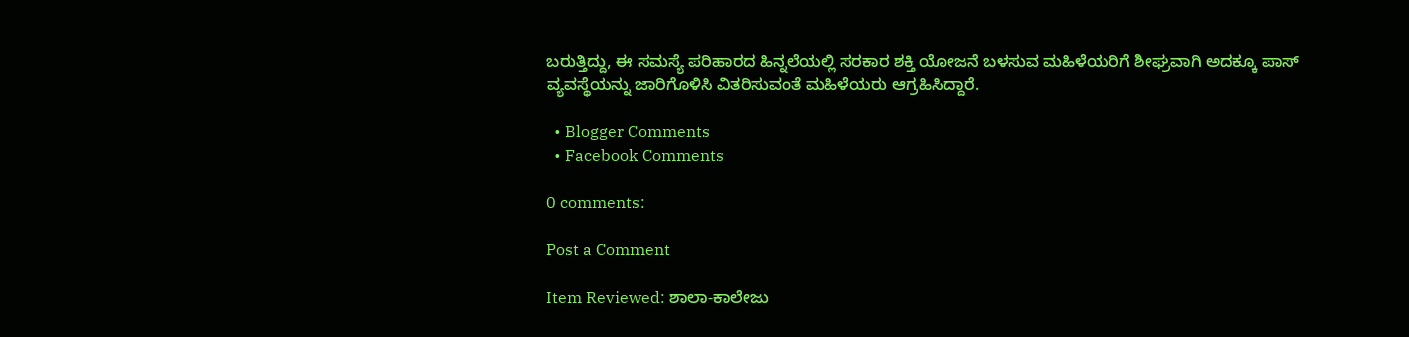ಬರುತ್ತಿದ್ದು, ಈ ಸಮಸ್ಯೆ ಪರಿಹಾರದ ಹಿನ್ನಲೆಯಲ್ಲಿ ಸರಕಾರ ಶಕ್ತಿ ಯೋಜನೆ ಬಳಸುವ ಮಹಿಳೆಯರಿಗೆ ಶೀಘ್ರವಾಗಿ ಅದಕ್ಕೂ ಪಾಸ್ ವ್ಯವಸ್ಥೆಯನ್ನು ಜಾರಿಗೊಳಿಸಿ ವಿತರಿಸುವಂತೆ ಮಹಿಳೆಯರು ಆಗ್ರಹಿಸಿದ್ದಾರೆ.

  • Blogger Comments
  • Facebook Comments

0 comments:

Post a Comment

Item Reviewed: ಶಾಲಾ-ಕಾಲೇಜು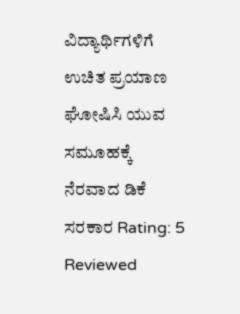ವಿದ್ಯಾರ್ಥಿಗಳಿಗೆ ಉಚಿತ ಪ್ರಯಾಣ ಘೋಷಿಸಿ ಯುವ ಸಮೂಹಕ್ಕೆ ನೆರವಾದ ಡಿಕೆ ಸರಕಾರ Rating: 5 Reviewed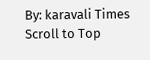By: karavali Times
Scroll to Top